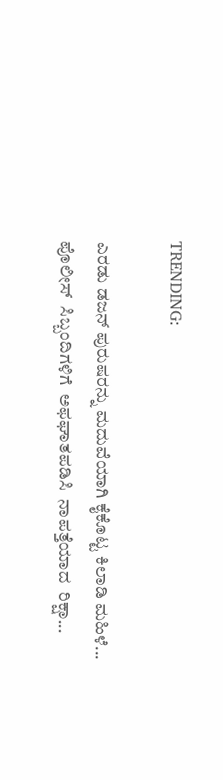TRENDING:

ಎರಡು ಡಜನ್ ಪುರುಷರನ್ನು ಮದುವೆಯಾಗಿ ಕೈಕೊಟ್ಟ ಕಿಲಾಡಿ ಮಹಿಳೆ...
ಪೊಲೀಸ್  ಸಿಬ್ಬಂದಿಗಳಿಗೆ  ಅಫಘಾತಪಡಿಸಿ  ನಾಪತ್ತೆಯಾದ  ರಿಕ್ಷಾ...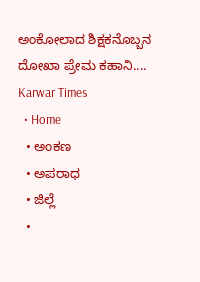ಅಂಕೋಲಾದ ಶಿಕ್ಷಕನೊಬ್ಬನ ದೋಖಾ ಪ್ರೇಮ ಕಹಾನಿ....
Karwar Times
  • Home
  • ಅಂಕಣ
  • ಅಪರಾಧ
  • ಜಿಲ್ಲೆ
  •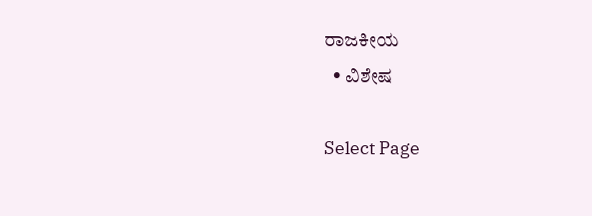ರಾಜಕೀಯ
  • ವಿಶೇಷ

Select Page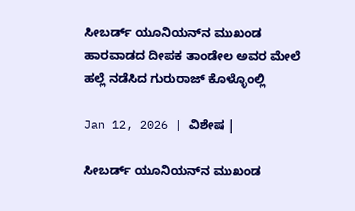ಸೀಬರ್ಡ್ ಯೂನಿಯನ್‌ನ ಮುಖಂಡ ಹಾರವಾಡದ ದೀಪಕ ತಾಂಡೇಲ ಅವರ ಮೇಲೆ ಹಲ್ಲೆ ನಡೆಸಿದ ಗುರುರಾಜ್ ಕೊಳ್ಳೊಂಲ್ಲಿ

Jan 12, 2026 | ವಿಶೇಷ |

ಸೀಬರ್ಡ್ ಯೂನಿಯನ್‌ನ ಮುಖಂಡ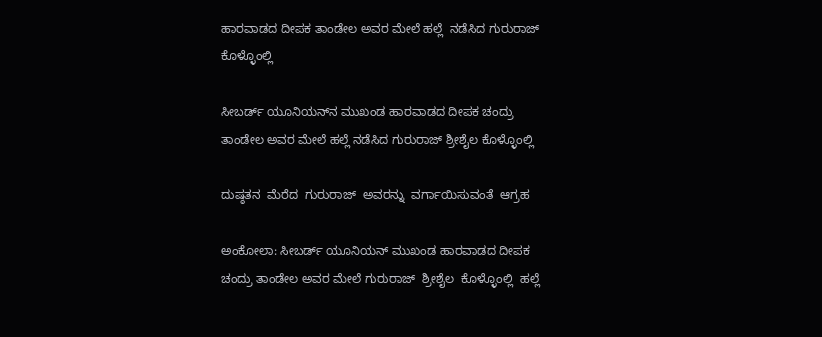ಹಾರವಾಡದ ದೀಪಕ ತಾಂಡೇಲ ಅವರ ಮೇಲೆ ಹಲ್ಲೆ  ನಡೆಸಿದ ಗುರುರಾಜ್ ಕೊಳ್ಳೊಂಲ್ಲಿ

ಸೀಬರ್ಡ್ ಯೂನಿಯನ್‌ನ ಮುಖಂಡ ಹಾರವಾಡದ ದೀಪಕ ಚಂದ್ರು ತಾಂಡೇಲ ಅವರ ಮೇಲೆ ಹಲ್ಲೆ ನಡೆಸಿದ ಗುರುರಾಜ್ ಶ್ರೀಶೈಲ ಕೊಳ್ಳೊಂಲ್ಲಿ

ದುಷ್ಠತನ  ಮೆರೆದ  ಗುರುರಾಜ್  ಅವರನ್ನು  ವರ್ಗಾಯಿಸುವಂತೆ  ಆಗ್ರಹ

ಅಂಕೋಲಾ: ಸೀಬರ್ಡ್ ಯೂನಿಯನ್‌ ಮುಖಂಡ ಹಾರವಾಡದ ದೀಪಕ ಚಂದ್ರು ತಾಂಡೇಲ ಅವರ ಮೇಲೆ ಗುರುರಾಜ್  ಶ್ರೀಶೈಲ  ಕೊಳ್ಳೊಂಲ್ಲಿ  ಹಲ್ಲೆ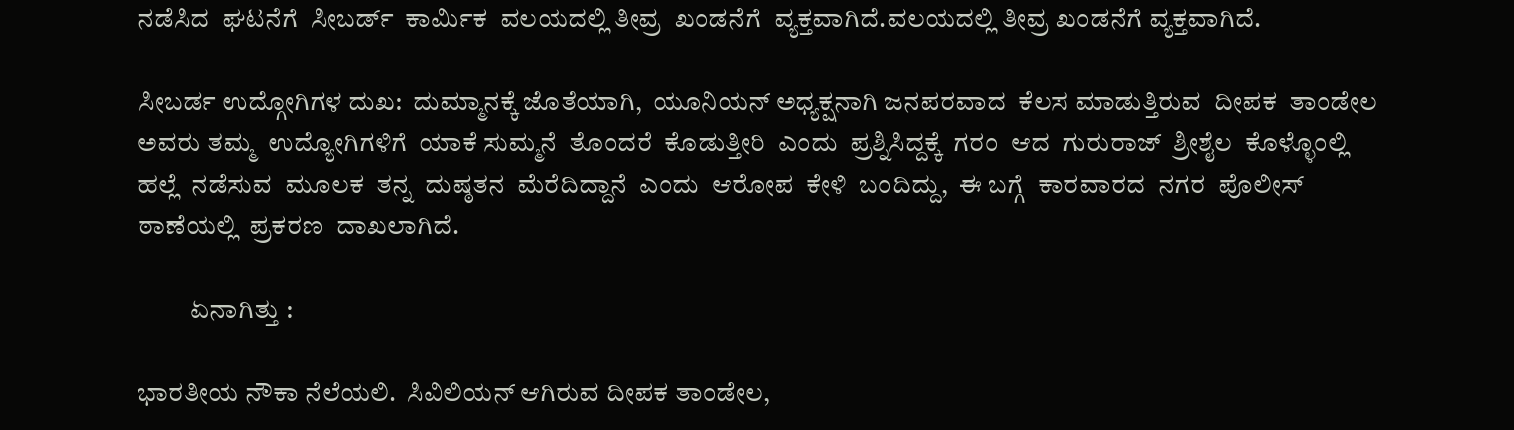ನಡೆಸಿದ  ಘಟನೆಗೆ  ಸೀಬರ್ಡ್  ಕಾರ್ಮಿಕ  ವಲಯದಲ್ಲಿ ತೀವ್ರ  ಖಂಡನೆಗೆ  ವ್ಯಕ್ತವಾಗಿದೆ.ವಲಯದಲ್ಲಿ ತೀವ್ರ ಖಂಡನೆಗೆ ವ್ಯಕ್ತವಾಗಿದೆ.

ಸೀಬರ್ಡ ಉದ್ಗೋಗಿಗಳ ದುಖ:  ದುಮ್ಮಾನಕ್ಕೆ ಜೊತೆಯಾಗಿ,  ಯೂನಿಯನ್ ಅಧ್ಯಕ್ಷನಾಗಿ ಜನಪರವಾದ  ಕೆಲಸ ಮಾಡುತ್ತಿರುವ  ದೀಪಕ  ತಾಂಡೇಲ ಅವರು ತಮ್ಮ  ಉದ್ಯೋಗಿಗಳಿಗೆ  ಯಾಕೆ ಸುಮ್ಮನೆ  ತೊಂದರೆ  ಕೊಡುತ್ತೀರಿ  ಎಂದು  ಪ್ರಶ್ನಿಸಿದ್ದಕ್ಕೆ  ಗರಂ  ಆದ  ಗುರುರಾಜ್  ಶ್ರೀಶೈಲ  ಕೊಳ್ಳೊಂಲ್ಲಿ ಹಲ್ಲೆ  ನಡೆಸುವ  ಮೂಲಕ  ತನ್ನ  ದುಷ್ಠತನ  ಮೆರೆದಿದ್ದಾನೆ  ಎಂದು  ಆರೋಪ  ಕೇಳಿ  ಬಂದಿದ್ದು,  ಈ ಬಗ್ಗೆ  ಕಾರವಾರದ  ನಗರ  ಪೊಲೀಸ್  ಠಾಣೆಯಲ್ಲಿ  ಪ್ರಕರಣ  ದಾಖಲಾಗಿದೆ.

          ಏನಾಗಿತ್ತು :

ಭಾರತೀಯ ನೌಕಾ ನೆಲೆಯಲಿ.  ಸಿವಿಲಿಯನ್ ಆಗಿರುವ ದೀಪಕ ತಾಂಡೇಲ,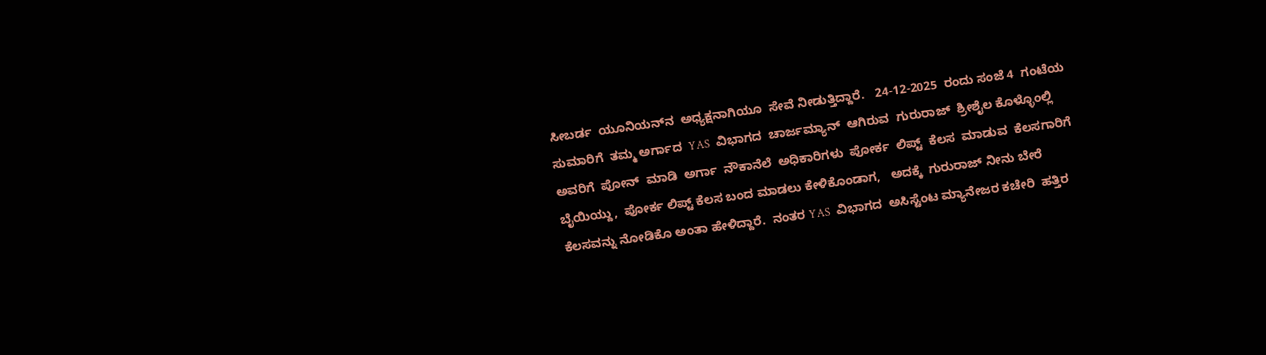ಸೀಬರ್ಡ  ಯೂನಿಯನ್‌ನ  ಅಧ್ಯಕ್ಷನಾಗಿಯೂ  ಸೇವೆ ನೀಡುತ್ತಿದ್ದಾರೆ.   24-12-2025  ರಂದು ಸಂಜೆ 4  ಗಂಟೆಯ  ಸುಮಾರಿಗೆ  ತಮ್ಮ ಅರ್ಗಾದ  YAS  ವಿಭಾಗದ  ಚಾರ್ಜಮ್ಯಾನ್  ಆಗಿರುವ  ಗುರುರಾಜ್  ಶ್ರೀಶೈಲ ಕೊಳ್ಳೊಂಲ್ಲಿ  ಅವರಿಗೆ  ಪೋನ್  ಮಾಡಿ  ಅರ್ಗಾ  ನೌಕಾನೆಲೆ  ಅಧಿಕಾರಿಗಳು  ಪೋರ್ಕ  ಲಿಪ್ಟ್  ಕೆಲಸ  ಮಾಡುವ  ಕೆಲಸಗಾರಿಗೆ ಬೈಯಿಯ್ದು,  ಪೋರ್ಕ ಲಿಪ್ಟ್ ಕೆಲಸ ಬಂದ ಮಾಡಲು ಕೇಳಿಕೊಂಡಾಗ,   ಅದಕ್ಕೆ  ಗುರುರಾಜ್ ನೀನು ಬೇರೆ ಕೆಲಸವನ್ನು ನೋಡಿಕೊ ಅಂತಾ ಹೇಳಿದ್ದಾರೆ.  ನಂತರ YAS  ವಿಭಾಗದ  ಅಸಿಸ್ಟೆಂಟ ಮ್ಯಾನೇಜರ ಕಚೇರಿ  ಹತ್ತಿರ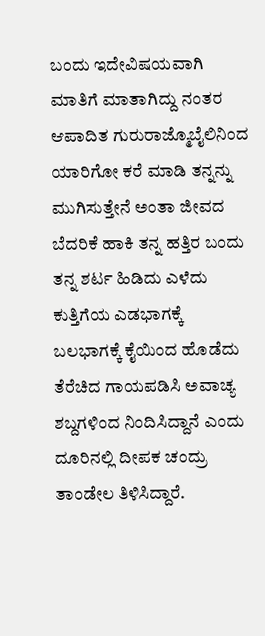ಬಂದು ಇದೇವಿಷಯವಾಗಿ ಮಾತಿಗೆ ಮಾತಾಗಿದ್ದು ನಂತರ ಆಪಾದಿತ ಗುರುರಾಜ್ಮೊಬೈಲಿನಿಂದ ಯಾರಿಗೋ ಕರೆ ಮಾಡಿ ತನ್ನನ್ನು ಮುಗಿಸುತ್ತೇನೆ ಅಂತಾ ಜೀವದ ಬೆದರಿಕೆ ಹಾಕಿ ತನ್ನ ಹತ್ತಿರ ಬಂದು ತನ್ನ ಶರ್ಟ ಹಿಡಿದು ಎಳೆದು ಕುತ್ತಿಗೆಯ ಎಡಭಾಗಕ್ಕೆ ಬಲಭಾಗಕ್ಕೆ ಕೈಯಿಂದ ಹೊಡೆದು ತೆರೆಚಿದ ಗಾಯಪಡಿಸಿ ಅವಾಚ್ಯ ಶಬ್ದಗಳಿಂದ ನಿಂದಿಸಿದ್ದಾನೆ ಎಂದು ದೂರಿನಲ್ಲಿ ದೀಪಕ ಚಂದ್ರು ತಾಂಡೇಲ ತಿಳಿಸಿದ್ದಾರೆ.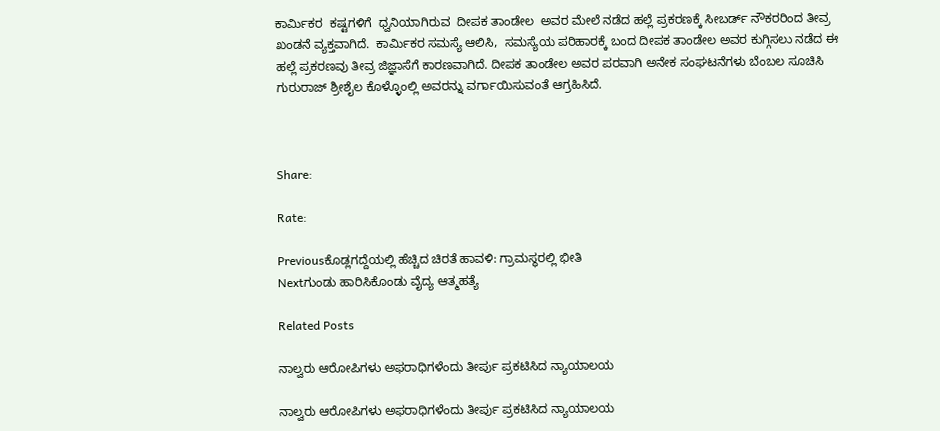ಕಾರ್ಮಿಕರ  ಕಷ್ಟಗಳಿಗೆ  ಧ್ವನಿಯಾಗಿರುವ  ದೀಪಕ ತಾಂಡೇಲ  ಅವರ ಮೇಲೆ ನಡೆದ ಹಲ್ಲೆ ಪ್ರಕರಣಕ್ಕೆ ಸೀಬರ್ಡ್ ನೌಕರರಿಂದ ತೀವ್ರ ಖಂಡನೆ ವ್ಯಕ್ತವಾಗಿದೆ.  ಕಾರ್ಮಿಕರ ಸಮಸ್ಯೆ ಆಲಿಸಿ,  ಸಮಸ್ಯೆಯ ಪರಿಹಾರಕ್ಕೆ ಬಂದ ದೀಪಕ ತಾಂಡೇಲ ಅವರ ಕುಗ್ಗಿಸಲು ನಡೆದ ಈ ಹಲ್ಲೆ ಪ್ರಕರಣವು ತೀವ್ರ ಜಿಜ್ಞಾಸೆಗೆ ಕಾರಣವಾಗಿದೆ. ದೀಪಕ ತಾಂಡೇಲ ಅವರ ಪರವಾಗಿ ಅನೇಕ ಸಂಘಟನೆಗಳು ಬೆಂಬಲ ಸೂಚಿಸಿ ಗುರುರಾಜ್ ಶ್ರೀಶೈಲ ಕೊಳ್ಳೊಂಲ್ಲಿ ಅವರನ್ನು ವರ್ಗಾಯಿಸುವಂತೆ ಆಗ್ರಹಿಸಿದೆ.



Share:

Rate:

Previousಕೊಡ್ಲಗದ್ದೆಯಲ್ಲಿ ಹೆಚ್ಚಿದ ಚಿರತೆ ಹಾವಳಿ: ಗ್ರಾಮಸ್ಥರಲ್ಲಿ ಭೀತಿ
Nextಗುಂಡು ಹಾರಿಸಿಕೊಂಡು ವೈದ್ಯ ಆತ್ಮಹತ್ಯೆ

Related Posts

ನಾಲ್ವರು ಆರೋಪಿಗಳು ಅಫರಾಧಿಗಳೆಂದು ತೀರ್ಪು ಪ್ರಕಟಿಸಿದ ನ್ಯಾಯಾಲಯ

ನಾಲ್ವರು ಆರೋಪಿಗಳು ಅಫರಾಧಿಗಳೆಂದು ತೀರ್ಪು ಪ್ರಕಟಿಸಿದ ನ್ಯಾಯಾಲಯ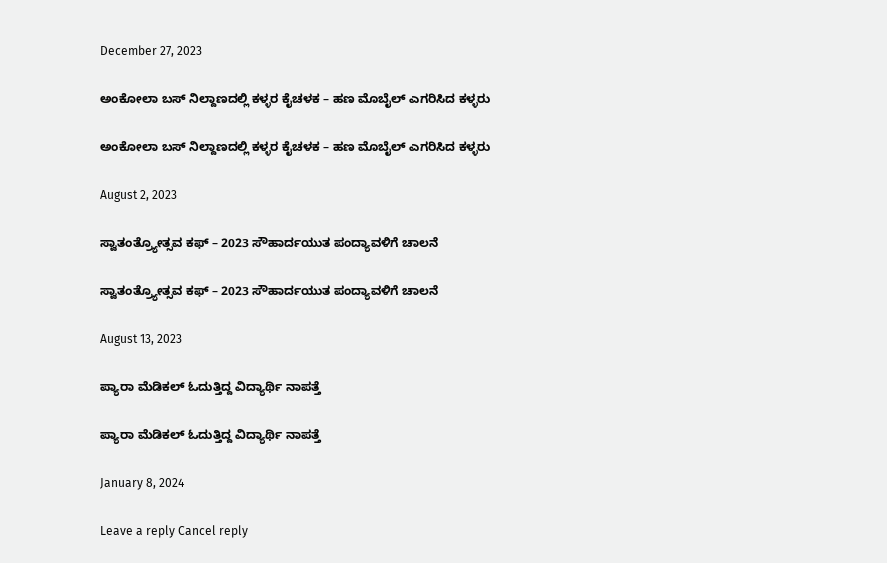December 27, 2023

ಅಂಕೋಲಾ ಬಸ್ ನಿಲ್ದಾಣದಲ್ಲಿ ಕಳ್ಳರ ಕೈಚಳಕ – ಹಣ ಮೊಬೈಲ್ ಎಗರಿಸಿದ ಕಳ್ಳರು

ಅಂಕೋಲಾ ಬಸ್ ನಿಲ್ದಾಣದಲ್ಲಿ ಕಳ್ಳರ ಕೈಚಳಕ – ಹಣ ಮೊಬೈಲ್ ಎಗರಿಸಿದ ಕಳ್ಳರು

August 2, 2023

ಸ್ವಾತಂತ್ರ್ಯೋತ್ಸವ ಕಫ್ – 2023 ಸೌಹಾರ್ದಯುತ ಪಂದ್ಯಾವಳಿಗೆ ಚಾಲನೆ

ಸ್ವಾತಂತ್ರ್ಯೋತ್ಸವ ಕಫ್ – 2023 ಸೌಹಾರ್ದಯುತ ಪಂದ್ಯಾವಳಿಗೆ ಚಾಲನೆ

August 13, 2023

ಪ್ಯಾರಾ ಮೆಡಿಕಲ್ ಓದುತ್ತಿದ್ದ ವಿದ್ಯಾರ್ಥಿ ನಾಪತ್ತೆ

ಪ್ಯಾರಾ ಮೆಡಿಕಲ್ ಓದುತ್ತಿದ್ದ ವಿದ್ಯಾರ್ಥಿ ನಾಪತ್ತೆ

January 8, 2024

Leave a reply Cancel reply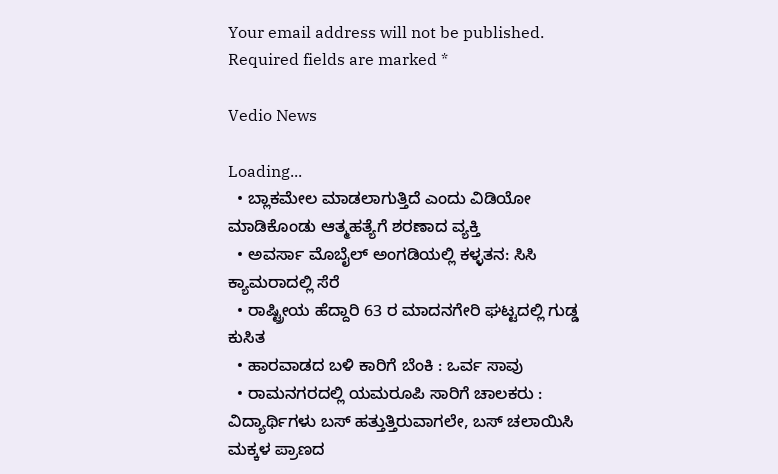Your email address will not be published. Required fields are marked *

Vedio News

Loading...
  • ಬ್ಲಾಕಮೇಲ ಮಾಡಲಾಗುತ್ತಿದೆ ಎಂದು ವಿಡಿಯೋ ಮಾಡಿಕೊಂಡು ಆತ್ಮಹತ್ಯೆಗೆ ಶರಣಾದ ವ್ಯಕ್ತಿ
  • ಅವರ್ಸಾ ಮೊಬೈಲ್ ಅಂಗಡಿಯಲ್ಲಿ ಕಳ್ಳತನ: ಸಿಸಿ ಕ್ಯಾಮರಾದಲ್ಲಿ ಸೆರೆ
  • ರಾಷ್ಟ್ರೀಯ ಹೆದ್ದಾರಿ 63 ರ ಮಾದನಗೇರಿ ಘಟ್ಟದಲ್ಲಿ ಗುಡ್ಡ ಕುಸಿತ
  • ಹಾರವಾಡದ ಬಳಿ ಕಾರಿಗೆ ಬೆಂಕಿ : ಒರ್ವ ಸಾವು
  • ರಾಮನಗರದಲ್ಲಿ ಯಮರೂಪಿ ಸಾರಿಗೆ ಚಾಲಕರು : ವಿದ್ಯಾರ್ಥಿಗಳು ಬಸ್ ಹತ್ತುತ್ತಿರುವಾಗಲೇ, ಬಸ್ ಚಲಾಯಿಸಿ ಮಕ್ಕಳ ಪ್ರಾಣದ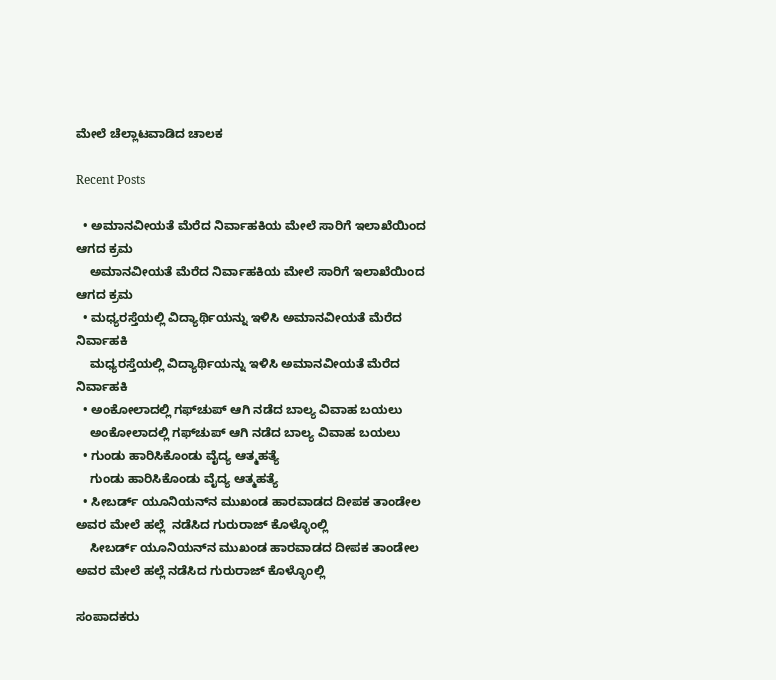ಮೇಲೆ ಚೆಲ್ಲಾಟವಾಡಿದ ಚಾಲಕ

Recent Posts

  • ಅಮಾನವೀಯತೆ ಮೆರೆದ ನಿರ್ವಾಹಕಿಯ ಮೇಲೆ ಸಾರಿಗೆ ಇಲಾಖೆಯಿಂದ ಆಗದ ಕ್ರಮ
    ಅಮಾನವೀಯತೆ ಮೆರೆದ ನಿರ್ವಾಹಕಿಯ ಮೇಲೆ ಸಾರಿಗೆ ಇಲಾಖೆಯಿಂದ ಆಗದ ಕ್ರಮ
  • ಮಧ್ಯರಸ್ತೆಯಲ್ಲಿ ವಿದ್ಯಾರ್ಥಿಯನ್ನು ಇಳಿಸಿ ಅಮಾನವೀಯತೆ ಮೆರೆದ ನಿರ್ವಾಹಕಿ
    ಮಧ್ಯರಸ್ತೆಯಲ್ಲಿ ವಿದ್ಯಾರ್ಥಿಯನ್ನು ಇಳಿಸಿ ಅಮಾನವೀಯತೆ ಮೆರೆದ ನಿರ್ವಾಹಕಿ
  • ಅಂಕೋಲಾದಲ್ಲಿ ಗಫ್‌ಚುಪ್ ಆಗಿ ನಡೆದ ಬಾಲ್ಯ ವಿವಾಹ ಬಯಲು
    ಅಂಕೋಲಾದಲ್ಲಿ ಗಫ್‌ಚುಪ್ ಆಗಿ ನಡೆದ ಬಾಲ್ಯ ವಿವಾಹ ಬಯಲು
  • ಗುಂಡು ಹಾರಿಸಿಕೊಂಡು ವೈದ್ಯ ಆತ್ಮಹತ್ಯೆ
    ಗುಂಡು ಹಾರಿಸಿಕೊಂಡು ವೈದ್ಯ ಆತ್ಮಹತ್ಯೆ
  • ಸೀಬರ್ಡ್ ಯೂನಿಯನ್‌ನ ಮುಖಂಡ ಹಾರವಾಡದ ದೀಪಕ ತಾಂಡೇಲ ಅವರ ಮೇಲೆ ಹಲ್ಲೆ  ನಡೆಸಿದ ಗುರುರಾಜ್ ಕೊಳ್ಳೊಂಲ್ಲಿ
    ಸೀಬರ್ಡ್ ಯೂನಿಯನ್‌ನ ಮುಖಂಡ ಹಾರವಾಡದ ದೀಪಕ ತಾಂಡೇಲ ಅವರ ಮೇಲೆ ಹಲ್ಲೆ ನಡೆಸಿದ ಗುರುರಾಜ್ ಕೊಳ್ಳೊಂಲ್ಲಿ

ಸಂಪಾದಕರು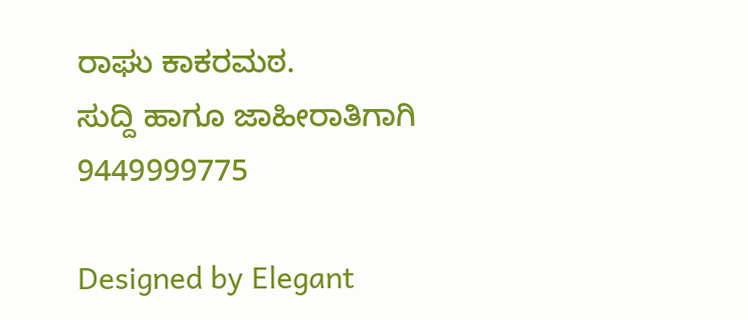ರಾಘು ಕಾಕರಮಠ.
ಸುದ್ದಿ ಹಾಗೂ ಜಾಹೀರಾತಿಗಾಗಿ
9449999775

Designed by Elegant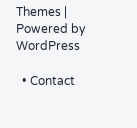Themes | Powered by WordPress

  • Contact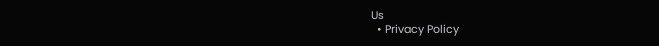Us
  • Privacy Policy